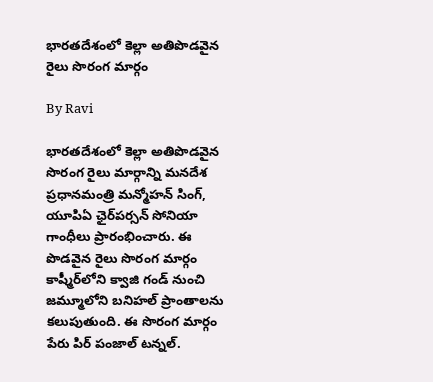భారతదేశంలో కెల్లా అతిపొడవైన రైలు సొరంగ మార్గం

By Ravi

భారతదేశంలో కెల్లా అతిపొడవైన సొరంగ రైలు మార్గాన్ని మనదేశ ప్రధానమంత్రి మన్మోహన్ సింగ్, యూపిఏ ఛైర్‌పర్సన్ సోనియా గాంధీలు ప్రారంభించారు. ఈ పొడవైన రైలు సొరంగ మార్గం కాష్మీర్‌‌లోని క్వాజి గండ్ నుంచి జమ్మూలోని బనిహల్ ప్రాంతాలను కలుపుతుంది. ఈ సొరంగ మార్గం పేరు పిర్ పంజాల్ టన్నల్.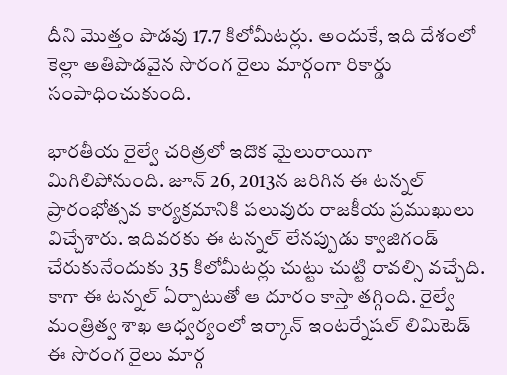దీని మొత్తం పొడవు 17.7 కిలోమీటర్లు. అందుకే, ఇది దేశంలో కెల్లా అతిపొడవైన సొరంగ రైలు మార్గంగా రికార్డు సంపాధించుకుంది.

భారతీయ రైల్వే చరిత్రలో ఇదొక మైలురాయిగా మిగిలిపోనుంది. జూన్ 26, 2013న జరిగిన ఈ టన్నల్ ప్రారంభోత్సవ కార్యక్రమానికి పలువురు రాజకీయ ప్రముఖులు విచ్చేశారు. ఇదివరకు ఈ టన్నల్ లేనప్పుడు క్వాజిగండ్ చేరుకునేందుకు 35 కిలోమీటర్లు చుట్టు చుట్టి రావల్సి వచ్చేది. కాగా ఈ టన్నల్ ఏర్పాటుతో ఆ దూరం కాస్తా తగ్గింది. రైల్వే మంత్రిత్వ శాఖ ఆధ్వర్యంలో ఇర్కాన్ ఇంటర్నేషల్ లిమిటెడ్ ఈ సొరంగ రైలు మార్గ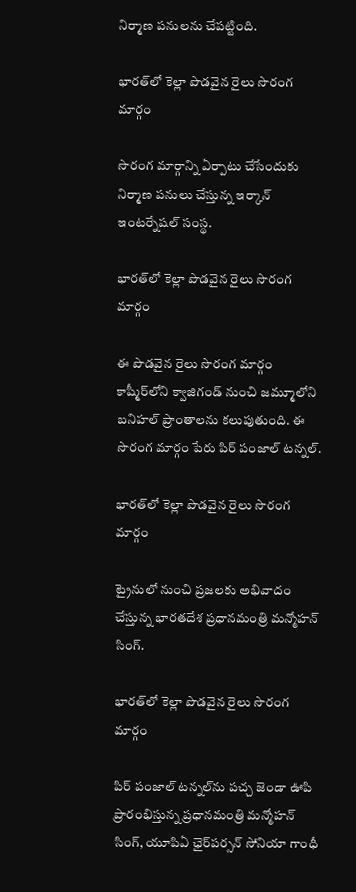నిర్మాణ పనులను చేపట్టింది.

భారత్‌లో కెల్లా పొడవైన రైలు సొరంగ మార్గం

సొరంగ మార్గాన్ని ఏర్పాటు చేసేందుకు నిర్మాణ పనులు చేస్తున్న ఇర్కాన్ ఇంటర్నేషల్ సంస్థ.

భారత్‌లో కెల్లా పొడవైన రైలు సొరంగ మార్గం

ఈ పొడవైన రైలు సొరంగ మార్గం కాష్మీర్‌‌లోని క్వాజిగండ్ నుంచి జమ్మూలోని బనిహల్ ప్రాంతాలను కలుపుతుంది. ఈ సొరంగ మార్గం పేరు పిర్ పంజాల్ టన్నల్.

భారత్‌లో కెల్లా పొడవైన రైలు సొరంగ మార్గం

ట్రైనులో నుంచి ప్రజలకు అభివాదం చేస్తున్న భారతదేశ ప్రధానమంత్రి మన్మోహన్ సింగ్.

భారత్‌లో కెల్లా పొడవైన రైలు సొరంగ మార్గం

పిర్ పంజాల్ టన్నల్‌ను పచ్చ జెండా ఊపి ప్రారంభిస్తున్న ప్రధానమంత్రి మన్మోహన్ సింగ్, యూపిఏ ఛైర్‌పర్సన్ సోనియా గాంధీ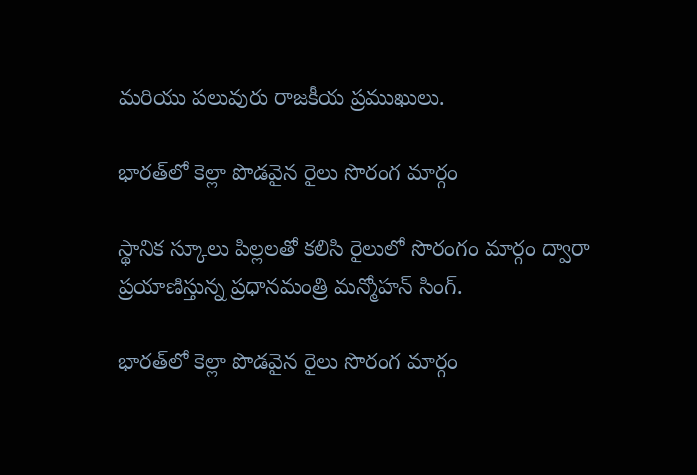మరియు పలువురు రాజకీయ ప్రముఖులు.

భారత్‌లో కెల్లా పొడవైన రైలు సొరంగ మార్గం

స్థానిక స్కూలు పిల్లలతో కలిసి రైలులో సొరంగం మార్గం ద్వారా ప్రయాణిస్తున్న ప్రధానమంత్రి మన్మోహన్ సింగ్.

భారత్‌లో కెల్లా పొడవైన రైలు సొరంగ మార్గం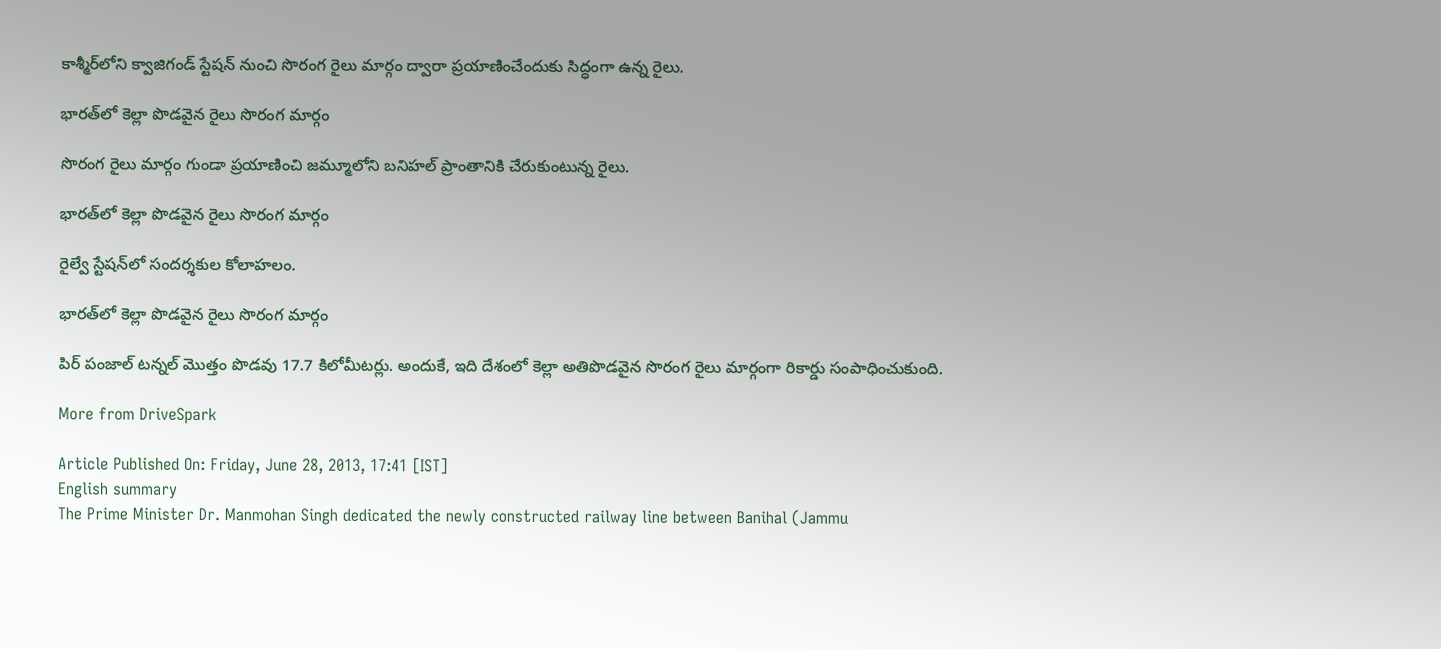కాశ్మీర్‌లోని క్వాజిగండ్ స్టేషన్ నుంచి సొరంగ రైలు మార్గం ద్వారా ప్రయాణించేందుకు సిద్ధంగా ఉన్న రైలు.

భారత్‌లో కెల్లా పొడవైన రైలు సొరంగ మార్గం

సొరంగ రైలు మార్గం గుండా ప్రయాణించి జమ్మూలోని బనిహల్ ప్రాంతానికి చేరుకుంటున్న రైలు.

భారత్‌లో కెల్లా పొడవైన రైలు సొరంగ మార్గం

రైల్వే స్టేషన్‌లో సందర్శకుల కోలాహలం.

భారత్‌లో కెల్లా పొడవైన రైలు సొరంగ మార్గం

పిర్ పంజాల్ టన్నల్ మొత్తం పొడవు 17.7 కిలోమీటర్లు. అందుకే, ఇది దేశంలో కెల్లా అతిపొడవైన సొరంగ రైలు మార్గంగా రికార్డు సంపాధించుకుంది.

More from DriveSpark

Article Published On: Friday, June 28, 2013, 17:41 [IST]
English summary
The Prime Minister Dr. Manmohan Singh dedicated the newly constructed railway line between Banihal (Jammu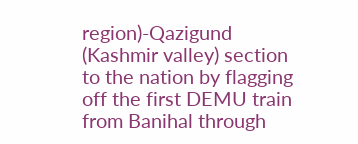region)-Qazigund (Kashmir valley) section to the nation by flagging off the first DEMU train from Banihal through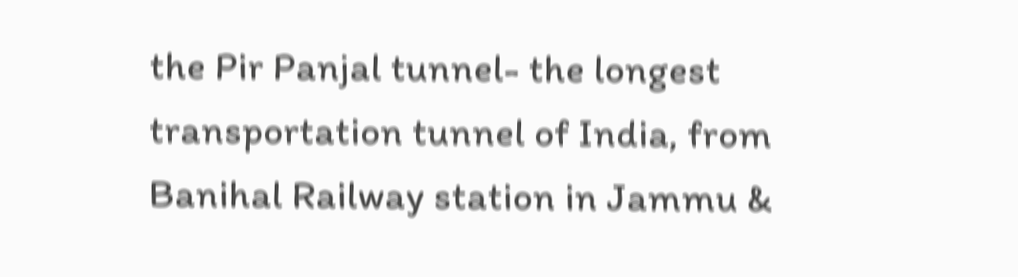the Pir Panjal tunnel- the longest transportation tunnel of India, from Banihal Railway station in Jammu &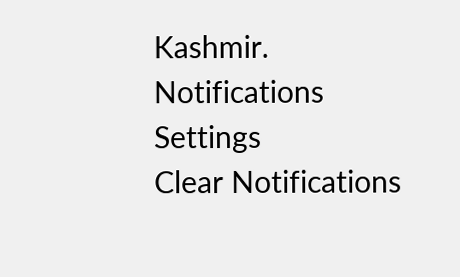Kashmir.
Notifications
Settings
Clear Notifications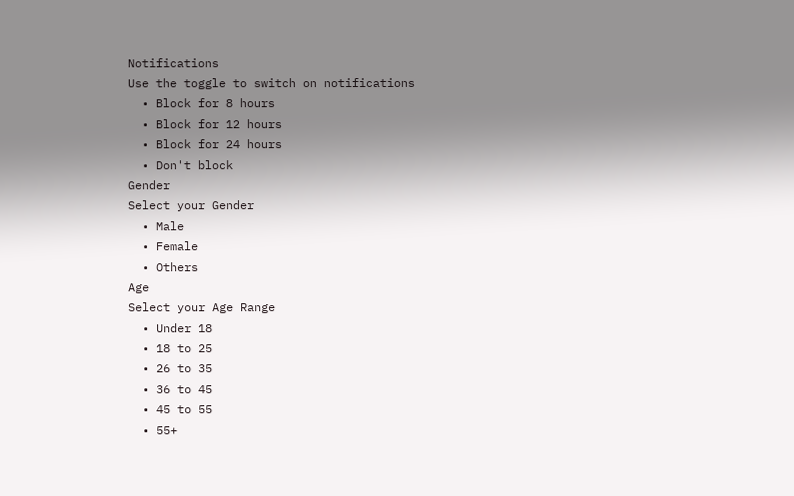Notifications
Use the toggle to switch on notifications
  • Block for 8 hours
  • Block for 12 hours
  • Block for 24 hours
  • Don't block
Gender
Select your Gender
  • Male
  • Female
  • Others
Age
Select your Age Range
  • Under 18
  • 18 to 25
  • 26 to 35
  • 36 to 45
  • 45 to 55
  • 55+